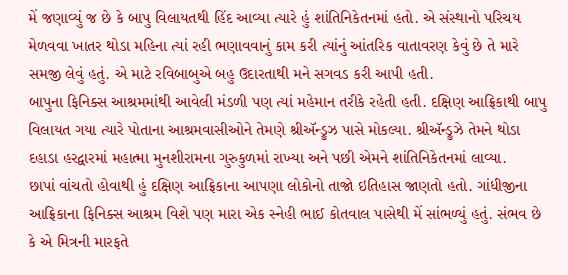મેં જણાવ્યું જ છે કે બાપુ વિલાયતથી હિંદ આવ્યા ત્યારે હું શાંતિનિકેતનમાં હતો. એ સંસ્થાનો પરિચય મેળવવા ખાતર થોડા મહિના ત્યાં રહી ભણાવવાનું કામ કરી ત્યાંનું આંતરિક વાતાવરણ કેવું છે તે મારે સમજી લેવું હતું. એ માટે રવિબાબુએ બહુ ઉદારતાથી મને સગવડ કરી આપી હતી.
બાપુના ફિનિક્સ આશ્રમમાંથી આવેલી મંડળી પણ ત્યાં મહેમાન તરીકે રહેતી હતી. દક્ષિણ આફ્રિકાથી બાપુ વિલાયત ગયા ત્યારે પોતાના આશ્રમવાસીઓને તેમણે શ્રીઍન્ડ્રુઝ પાસે મોકલ્યા. શ્રીઍન્ડ્રુઝે તેમને થોડા દહાડા હરદ્વારમાં મહાત્મા મુનશીરામના ગુરુકુળમાં રાખ્યા અને પછી એમને શાંતિનિકેતનમાં લાવ્યા.
છાપાં વાંચતો હોવાથી હું દક્ષિણ આફ્રિકાના આપણા લોકોનો તાજો ઇતિહાસ જાણતો હતો. ગાંધીજીના આફ્રિકાના ફિનિક્સ આશ્રમ વિશે પણ મારા એક સ્નેહી ભાઈ કોતવાલ પાસેથી મેં સાંભળ્યું હતું. સંભવ છે કે એ મિત્રની મારફતે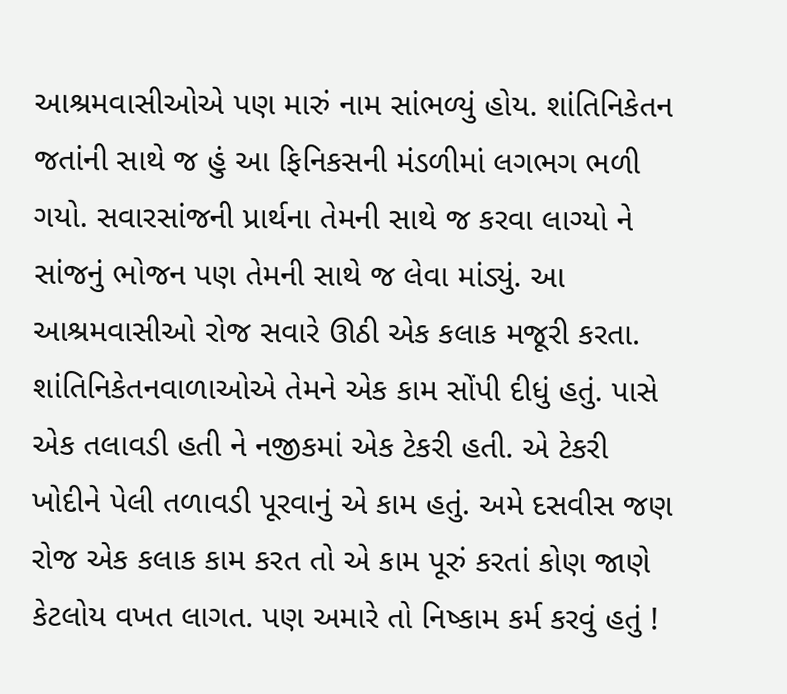આશ્રમવાસીઓએ પણ મારું નામ સાંભળ્યું હોય. શાંતિનિકેતન જતાંની સાથે જ હું આ ફિનિકસની મંડળીમાં લગભગ ભળી ગયો. સવારસાંજની પ્રાર્થના તેમની સાથે જ કરવા લાગ્યો ને સાંજનું ભોજન પણ તેમની સાથે જ લેવા માંડ્યું. આ આશ્રમવાસીઓ રોજ સવારે ઊઠી એક કલાક મજૂરી કરતા. શાંતિનિકેતનવાળાઓએ તેમને એક કામ સોંપી દીધું હતું. પાસે એક તલાવડી હતી ને નજીકમાં એક ટેકરી હતી. એ ટેકરી ખોદીને પેલી તળાવડી પૂરવાનું એ કામ હતું. અમે દસવીસ જણ રોજ એક કલાક કામ કરત તો એ કામ પૂરું કરતાં કોણ જાણે કેટલોય વખત લાગત. પણ અમારે તો નિષ્કામ કર્મ કરવું હતું !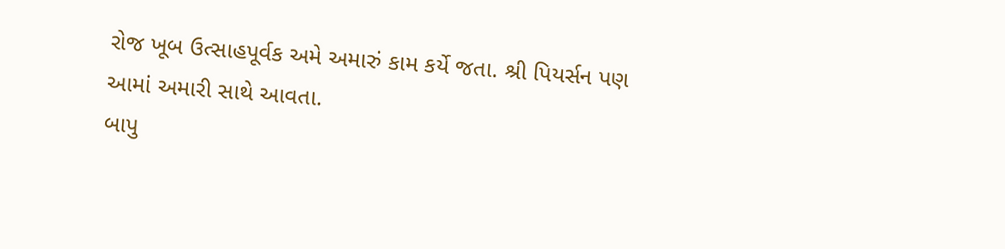રોજ ખૂબ ઉત્સાહપૂર્વક અમે અમારું કામ કર્યે જતા. શ્રી પિયર્સન પણ આમાં અમારી સાથે આવતા.
બાપુ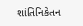શાંતિનિકેતન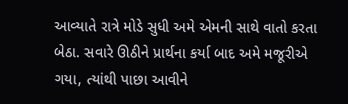આવ્યાતે રાત્રે મોડે સુધી અમે એમની સાથે વાતો કરતા બેઠા. સવારે ઊઠીને પ્રાર્થના કર્યા બાદ અમે મજૂરીએ ગયા, ત્યાંથી પાછા આવીને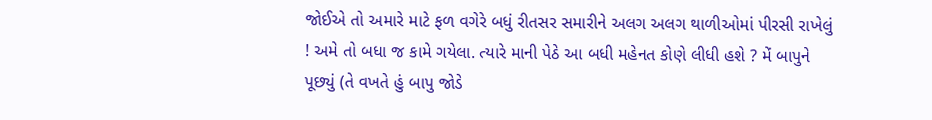જોઈએ તો અમારે માટે ફળ વગેરે બધું રીતસર સમારીને અલગ અલગ થાળીઓમાં પીરસી રાખેલું ! અમે તો બધા જ કામે ગયેલા. ત્યારે માની પેઠે આ બધી મહેનત કોણે લીધી હશે ? મેં બાપુને પૂછ્યું (તે વખતે હું બાપુ જોડે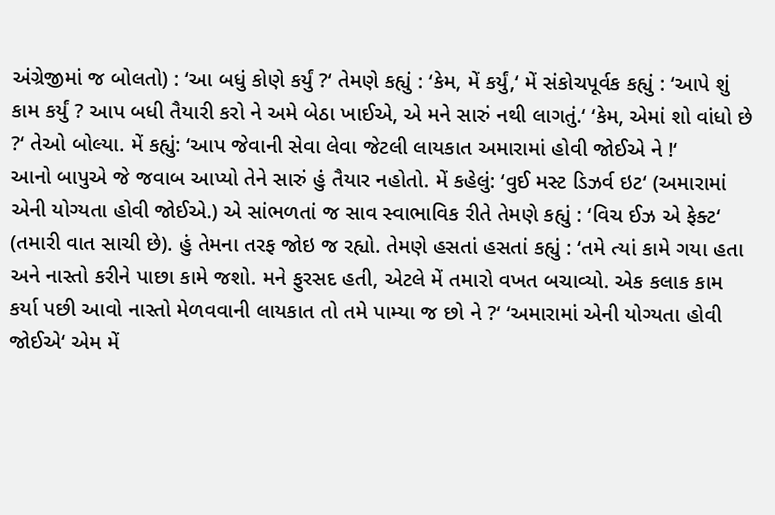અંગ્રેજીમાં જ બોલતો) : ‘આ બધું કોણે કર્યું ?‘ તેમણે કહ્યું : ‘કેમ, મેં કર્યું,‘ મેં સંકોચપૂર્વક કહ્યું : ‘આપે શું કામ કર્યું ? આપ બધી તૈયારી કરો ને અમે બેઠા ખાઈએ, એ મને સારું નથી લાગતું.‘ ‘કેમ, એમાં શો વાંધો છે ?‘ તેઓ બોલ્યા. મેં કહ્યું: ‘આપ જેવાની સેવા લેવા જેટલી લાયકાત અમારામાં હોવી જોઈએ ને !‘
આનો બાપુએ જે જવાબ આપ્યો તેને સારું હું તૈયાર નહોતો. મેં કહેલું: ‘વુઈ મસ્ટ ડિઝર્વ ઇટ‘ (અમારામાં એની યોગ્યતા હોવી જોઈએ.) એ સાંભળતાં જ સાવ સ્વાભાવિક રીતે તેમણે કહ્યું : ‘વિચ ઈઝ એ ફેક્ટ‘ (તમારી વાત સાચી છે). હું તેમના તરફ જોઇ જ રહ્યો. તેમણે હસતાં હસતાં કહ્યું : ‘તમે ત્યાં કામે ગયા હતા અને નાસ્તો કરીને પાછા કામે જશો. મને ફુરસદ હતી, એટલે મેં તમારો વખત બચાવ્યો. એક કલાક કામ કર્યા પછી આવો નાસ્તો મેળવવાની લાયકાત તો તમે પામ્યા જ છો ને ?‘ ‘અમારામાં એની યોગ્યતા હોવી જોઈએ‘ એમ મેં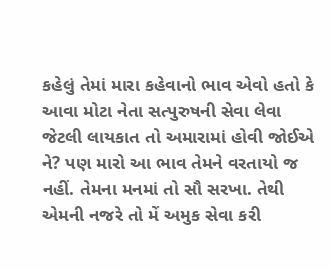કહેલું તેમાં મારા કહેવાનો ભાવ એવો હતો કે આવા મોટા નેતા સત્પુરુષની સેવા લેવા જેટલી લાયકાત તો અમારામાં હોવી જોઈએ ને? પણ મારો આ ભાવ તેમને વરતાયો જ નહીં. તેમના મનમાં તો સૌ સરખા. તેથી એમની નજરે તો મેં અમુક સેવા કરી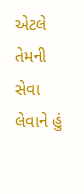એટલે તેમની સેવા લેવાને હું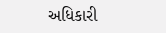અધિકારી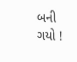બની ગયો !